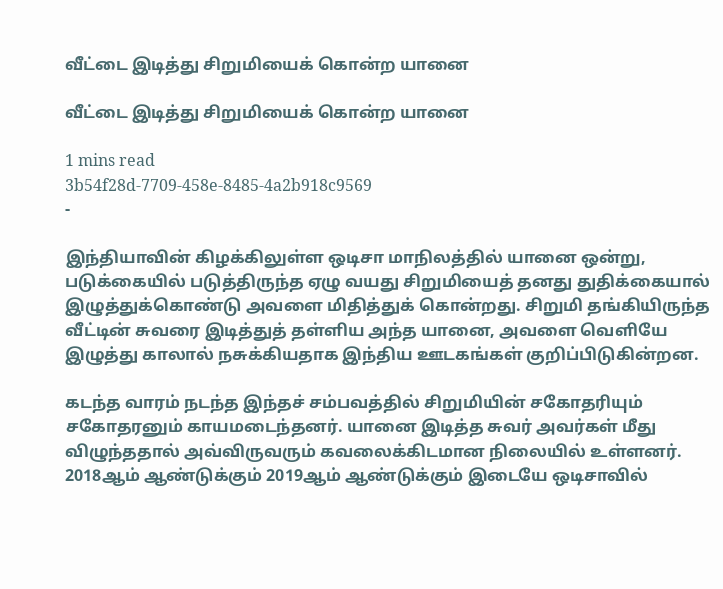வீட்டை இடித்து சிறுமியைக் கொன்ற யானை

வீட்டை இடித்து சிறுமியைக் கொன்ற யானை

1 mins read
3b54f28d-7709-458e-8485-4a2b918c9569
-

இந்தியாவின் கிழக்கிலுள்ள ஒடிசா மாநிலத்தில் யானை ஒன்று, படுக்கையில் படுத்திருந்த ஏழு வயது சிறுமியைத் தனது துதிக்கையால் இழுத்துக்கொண்டு அவளை மிதித்துக் கொன்றது. சிறுமி தங்கியிருந்த வீட்டின் சுவரை இடித்துத் தள்ளிய அந்த யானை, அவளை வெளியே இழுத்து காலால் நசுக்கியதாக இந்திய ஊடகங்கள் குறிப்பிடுகின்றன.

கடந்த வாரம் நடந்த இந்தச் சம்பவத்தில் சிறுமியின் சகோதரியும் சகோதரனும் காயமடைந்தனர். யானை இடித்த சுவர் அவர்கள் மீது விழுந்ததால் அவ்விருவரும் கவலைக்கிடமான நிலையில் உள்ளனர். 2018ஆம் ஆண்டுக்கும் 2019ஆம் ஆண்டுக்கும் இடையே ஒடிசாவில்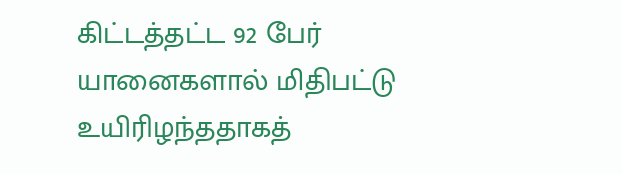கிட்டத்தட்ட 92 பேர் யானைகளால் மிதிபட்டு உயிரிழந்ததாகத்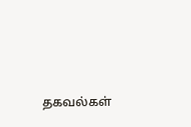தகவல்கள்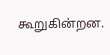கூறுகின்றன.